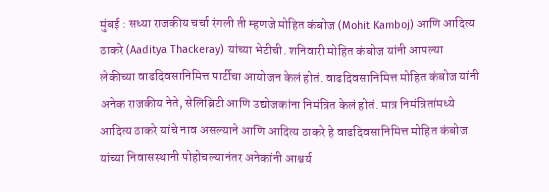मुंबई : सध्या राजकीय चर्चा रंगली ती म्हणजे मोहित कंबोज (Mohit Kamboj) आणि आदित्य ठाकरे (Aaditya Thackeray) यांच्या भेटीची. शनिवारी मोहित कंबोज यांनी आपल्या लेकीच्या वाढदिवसानिमित्त पार्टीचा आयोजन केलं होतं. वाढदिवसानिमित्त मोहित कंबोज यांनी अनेक राजकीय नेते, सेलिब्रिटी आणि उद्योजकांना निमंत्रित केलं होतं. मात्र निमंत्रितांमध्ये आदित्य ठाकरे यांचे नाव असल्याने आणि आदित्य ठाकरे हे वाढदिवसानिमित्त मोहित कंबोज यांच्या निवासस्थानी पोहोचल्यानंतर अनेकांनी आश्चर्य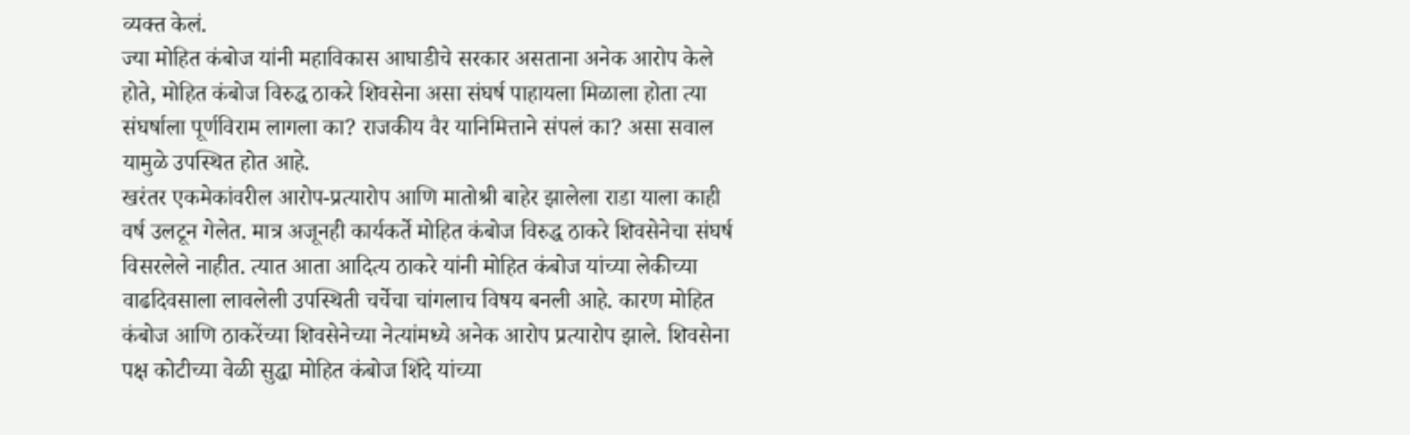व्यक्त केलं.
ज्या मोहित कंबोज यांनी महाविकास आघाडीचे सरकार असताना अनेक आरोप केले होते, मोहित कंबोज विरुद्ध ठाकरे शिवसेना असा संघर्ष पाहायला मिळाला होता त्या संघर्षाला पूर्णविराम लागला का? राजकीय वैर यानिमित्ताने संपलं का? असा सवाल यामुळे उपस्थित होत आहे.
खरंतर एकमेकांवरील आरोप-प्रत्यारोप आणि मातोश्री बाहेर झालेला राडा याला काही वर्ष उलटून गेलेत. मात्र अजूनही कार्यकर्ते मोहित कंबोज विरुद्ध ठाकरे शिवसेनेचा संघर्ष विसरलेले नाहीत. त्यात आता आदित्य ठाकरे यांनी मोहित कंबोज यांच्या लेकीच्या वाढदिवसाला लावलेली उपस्थिती चर्चेचा चांगलाच विषय बनली आहे. कारण मोहित कंबोज आणि ठाकरेंच्या शिवसेनेच्या नेत्यांमध्ये अनेक आरोप प्रत्यारोप झाले. शिवसेना पक्ष कोटीच्या वेळी सुद्धा मोहित कंबोज शिंदे यांच्या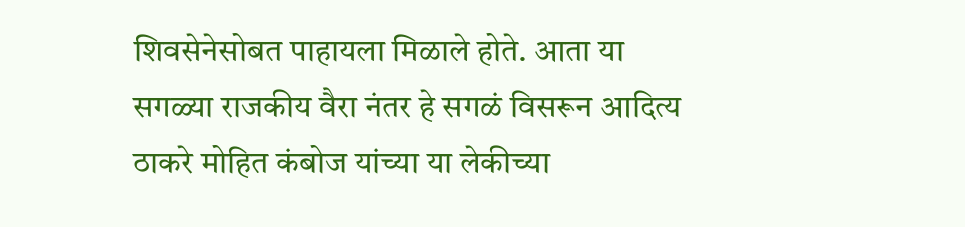शिवसेनेसोबत पाहायला मिळाले होते. आता या सगळ्या राजकीय वैरा नंतर हे सगळं विसरून आदित्य ठाकरे मोहित कंबोज यांच्या या लेकीच्या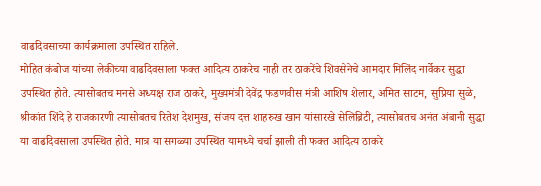वाढदिवसाच्या कार्यक्रमाला उपस्थित राहिले.
मोहित कंबोज यांच्या लेकीच्या वाढदिवसाला फक्त आदित्य ठाकरेच नाही तर ठाकरेंचे शिवसेनेचे आमदार मिलिंद नार्वेकर सुद्धा उपस्थित होते. त्यासोबतच मनसे अध्यक्ष राज ठाकरे, मुख्यमंत्री देवेंद्र फडणवीस मंत्री आशिष शेलार, अमित साटम, सुप्रिया सुळे, श्रीकांत शिंदे हे राजकारणी त्यासोबतच रितेश देशमुख, संजय दत्त शाहरुख खान यांसारखे सेलिब्रिटी, त्यासोबतच अनंत अंबानी सुद्धा या वाढदिवसाला उपस्थित होते. मात्र या सगळ्या उपस्थित यामध्ये चर्चा झाली ती फक्त आदित्य ठाकरे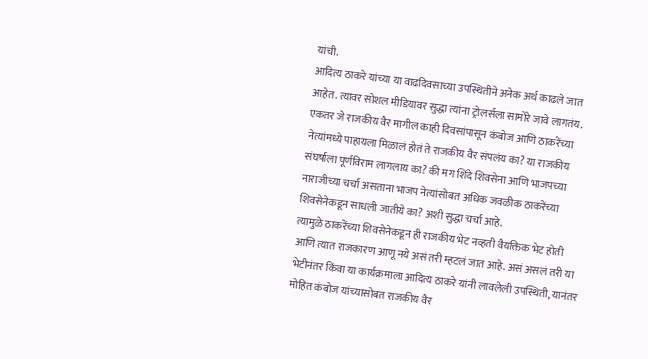यांची.
आदित्य ठाकरे यांच्या या वाढदिवसाच्या उपस्थितीने अनेक अर्थ काढले जात आहेत. त्यावर सोशल मीडियावर सुद्धा त्यांना ट्रोलर्सला सामोरे जावे लागतंय. एकतर जे राजकीय वैर मागील काही दिवसांपासून कंबोज आणि ठाकरेंच्या नेत्यांमध्ये पाहायला मिळालं होतं ते राजकीय वैर संपलंय का? या राजकीय संघर्षाला पूर्णविराम लागलाय का? की मग शिंदे शिवसेना आणि भाजपच्या नाराजीच्या चर्चा असताना भाजप नेत्यांसोबत अधिक जवळीक ठाकरेंच्या शिवसेनेकडून साधली जातीये का? अशी सुद्धा चर्चा आहे.
त्यामुळे ठाकरेंच्या शिवसेनेकडून ही राजकीय भेट नव्हती वैयक्तिक भेट होती आणि त्यात राजकारण आणू नये असं तरी म्हटलं जात आहे. असं असलं तरी या भेटीनंतर किंवा या कार्यक्रमाला आदित्य ठाकरे यांनी लावलेली उपस्थिती, यानंतर मोहित कंबोज यांच्यासोबत राजकीय वैर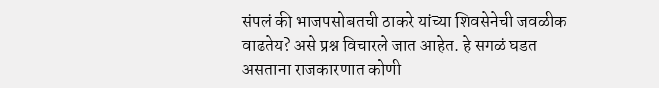संपलं की भाजपसोबतची ठाकरे यांच्या शिवसेनेची जवळीक वाढतेय? असे प्रश्न विचारले जात आहेत. हे सगळं घडत असताना राजकारणात कोणी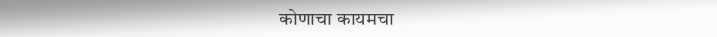कोणाचा कायमचा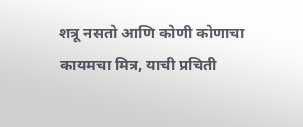शत्रू नसतो आणि कोणी कोणाचा कायमचा मित्र, याची प्रचिती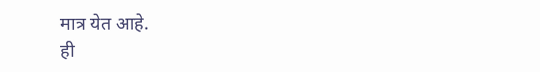मात्र येत आहे.
ही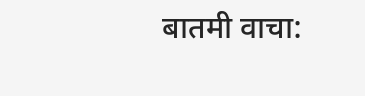बातमी वाचा: